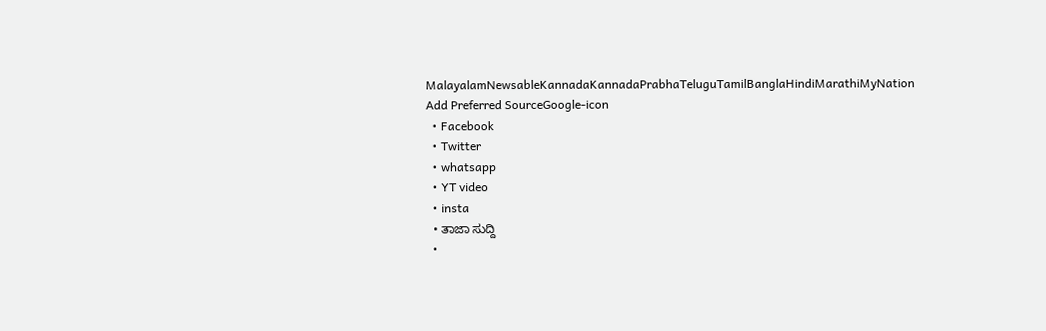MalayalamNewsableKannadaKannadaPrabhaTeluguTamilBanglaHindiMarathiMyNation
Add Preferred SourceGoogle-icon
  • Facebook
  • Twitter
  • whatsapp
  • YT video
  • insta
  • ತಾಜಾ ಸುದ್ದಿ
  •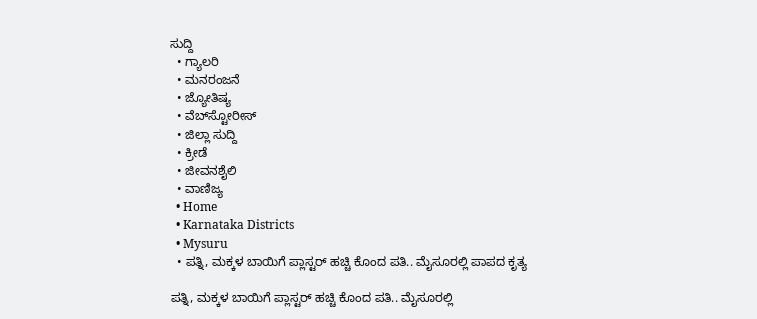ಸುದ್ದಿ
  • ಗ್ಯಾಲರಿ
  • ಮನರಂಜನೆ
  • ಜ್ಯೋತಿಷ್ಯ
  • ವೆಬ್‌ಸ್ಟೋರೀಸ್
  • ಜಿಲ್ಲಾ ಸುದ್ದಿ
  • ಕ್ರೀಡೆ
  • ಜೀವನಶೈಲಿ
  • ವಾಣಿಜ್ಯ
  • Home
  • Karnataka Districts
  • Mysuru
  • ಪತ್ನಿ, ಮಕ್ಕಳ ಬಾಯಿಗೆ ಪ್ಲಾಸ್ಟರ್‌ ಹಚ್ಚಿ ಕೊಂದ ಪತಿ.. ಮೈಸೂರಲ್ಲಿ ಪಾಪದ ಕೃತ್ಯ

ಪತ್ನಿ, ಮಕ್ಕಳ ಬಾಯಿಗೆ ಪ್ಲಾಸ್ಟರ್‌ ಹಚ್ಚಿ ಕೊಂದ ಪತಿ.. ಮೈಸೂರಲ್ಲಿ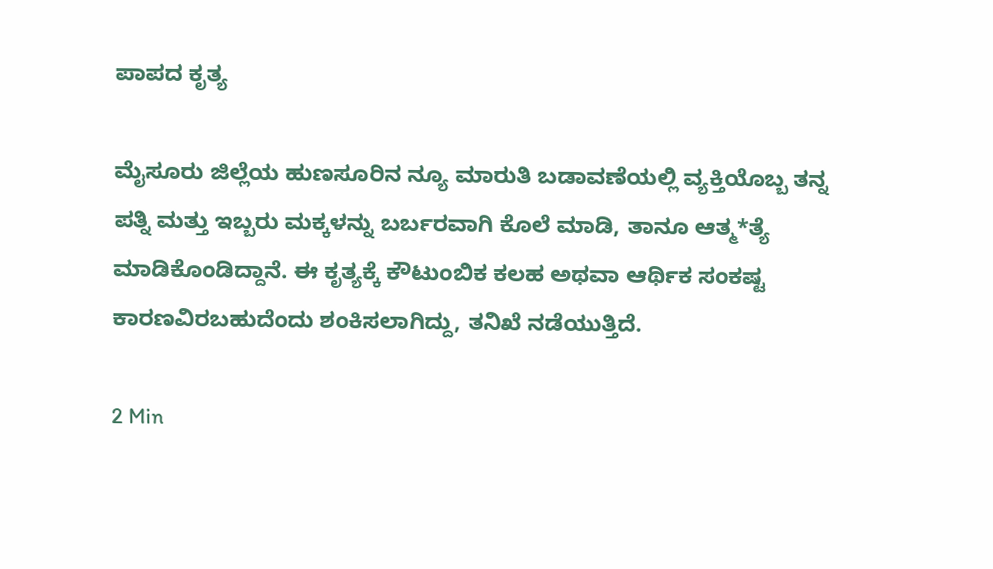ಪಾಪದ ಕೃತ್ಯ

ಮೈಸೂರು ಜಿಲ್ಲೆಯ ಹುಣಸೂರಿನ ನ್ಯೂ ಮಾರುತಿ ಬಡಾವಣೆಯಲ್ಲಿ ವ್ಯಕ್ತಿಯೊಬ್ಬ ತನ್ನ ಪತ್ನಿ ಮತ್ತು ಇಬ್ಬರು ಮಕ್ಕಳನ್ನು ಬರ್ಬರವಾಗಿ ಕೊಲೆ ಮಾಡಿ, ತಾನೂ ಆತ್ಮ*ತ್ಯೆ ಮಾಡಿಕೊಂಡಿದ್ದಾನೆ. ಈ ಕೃತ್ಯಕ್ಕೆ ಕೌಟುಂಬಿಕ ಕಲಹ ಅಥವಾ ಆರ್ಥಿಕ ಸಂಕಷ್ಟ ಕಾರಣವಿರಬಹುದೆಂದು ಶಂಕಿಸಲಾಗಿದ್ದು, ತನಿಖೆ ನಡೆಯುತ್ತಿದೆ.

2 Min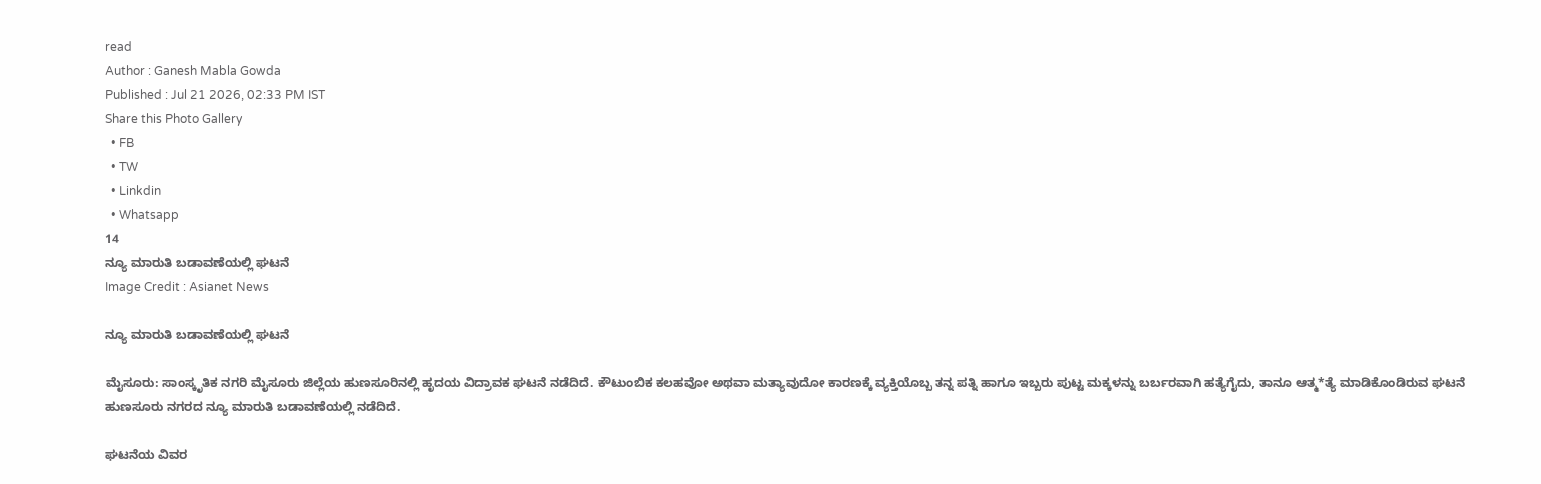read
Author : Ganesh Mabla Gowda
Published : Jul 21 2026, 02:33 PM IST
Share this Photo Gallery
  • FB
  • TW
  • Linkdin
  • Whatsapp
14
ನ್ಯೂ ಮಾರುತಿ ಬಡಾವಣೆಯಲ್ಲಿ ಘಟನೆ
Image Credit : Asianet News

ನ್ಯೂ ಮಾರುತಿ ಬಡಾವಣೆಯಲ್ಲಿ ಘಟನೆ

ಮೈಸೂರು: ಸಾಂಸ್ಕೃತಿಕ ನಗರಿ ಮೈಸೂರು ಜಿಲ್ಲೆಯ ಹುಣಸೂರಿನಲ್ಲಿ ಹೃದಯ ವಿದ್ರಾವಕ ಘಟನೆ ನಡೆದಿದೆ. ಕೌಟುಂಬಿಕ ಕಲಹವೋ ಅಥವಾ ಮತ್ಯಾವುದೋ ಕಾರಣಕ್ಕೆ ವ್ಯಕ್ತಿಯೊಬ್ಬ ತನ್ನ ಪತ್ನಿ ಹಾಗೂ ಇಬ್ಬರು ಪುಟ್ಟ ಮಕ್ಕಳನ್ನು ಬರ್ಬರವಾಗಿ ಹತ್ಯೆಗೈದು, ತಾನೂ ಆತ್ಮ*ತ್ಯೆ ಮಾಡಿಕೊಂಡಿರುವ ಘಟನೆ ಹುಣಸೂರು ನಗರದ ನ್ಯೂ ಮಾರುತಿ ಬಡಾವಣೆಯಲ್ಲಿ ನಡೆದಿದೆ.

ಘಟನೆಯ ವಿವರ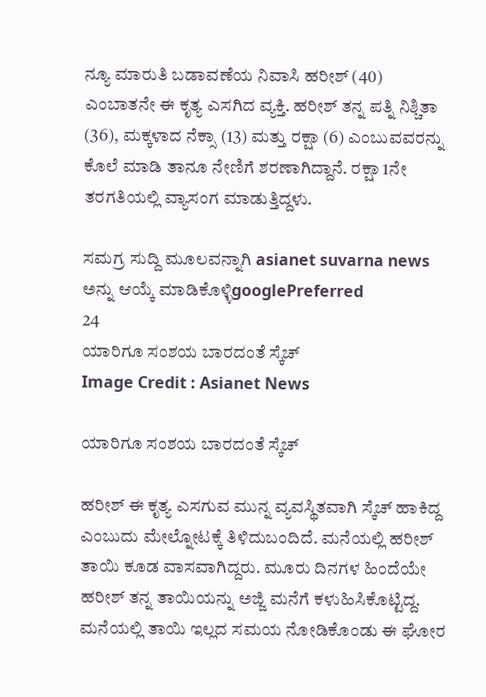ನ್ಯೂ ಮಾರುತಿ ಬಡಾವಣೆಯ ನಿವಾಸಿ ಹರೀಶ್ (40) ಎಂಬಾತನೇ ಈ ಕೃತ್ಯ ಎಸಗಿದ ವ್ಯಕ್ತಿ. ಹರೀಶ್ ತನ್ನ ಪತ್ನಿ ನಿಶ್ಚಿತಾ (36), ಮಕ್ಕಳಾದ ನೆಕ್ಸಾ (13) ಮತ್ತು ರಕ್ಷಾ (6) ಎಂಬುವವರನ್ನು ಕೊಲೆ ಮಾಡಿ ತಾನೂ ನೇಣಿಗೆ ಶರಣಾಗಿದ್ದಾನೆ. ರಕ್ಷಾ 1ನೇ ತರಗತಿಯಲ್ಲಿ ವ್ಯಾಸಂಗ ಮಾಡುತ್ತಿದ್ದಳು.

ಸಮಗ್ರ ಸುದ್ದಿ ಮೂಲವನ್ನಾಗಿ asianet suvarna news ಅನ್ನು ಆಯ್ಕೆ ಮಾಡಿಕೊಳ್ಳಿgooglePreferred
24
ಯಾರಿಗೂ ಸಂಶಯ ಬಾರದಂತೆ ಸ್ಕೆಚ್
Image Credit : Asianet News

ಯಾರಿಗೂ ಸಂಶಯ ಬಾರದಂತೆ ಸ್ಕೆಚ್

ಹರೀಶ್ ಈ ಕೃತ್ಯ ಎಸಗುವ ಮುನ್ನ ವ್ಯವಸ್ಥಿತವಾಗಿ ಸ್ಕೆಚ್ ಹಾಕಿದ್ದ ಎಂಬುದು ಮೇಲ್ನೋಟಕ್ಕೆ ತಿಳಿದುಬಂದಿದೆ. ಮನೆಯಲ್ಲಿ ಹರೀಶ್ ತಾಯಿ ಕೂಡ ವಾಸವಾಗಿದ್ದರು. ಮೂರು ದಿನಗಳ ಹಿಂದೆಯೇ ಹರೀಶ್ ತನ್ನ ತಾಯಿಯನ್ನು ಅಜ್ಜಿ ಮನೆಗೆ ಕಳುಹಿಸಿಕೊಟ್ಟಿದ್ದ. ಮನೆಯಲ್ಲಿ ತಾಯಿ ಇಲ್ಲದ ಸಮಯ ನೋಡಿಕೊಂಡು ಈ ಘೋರ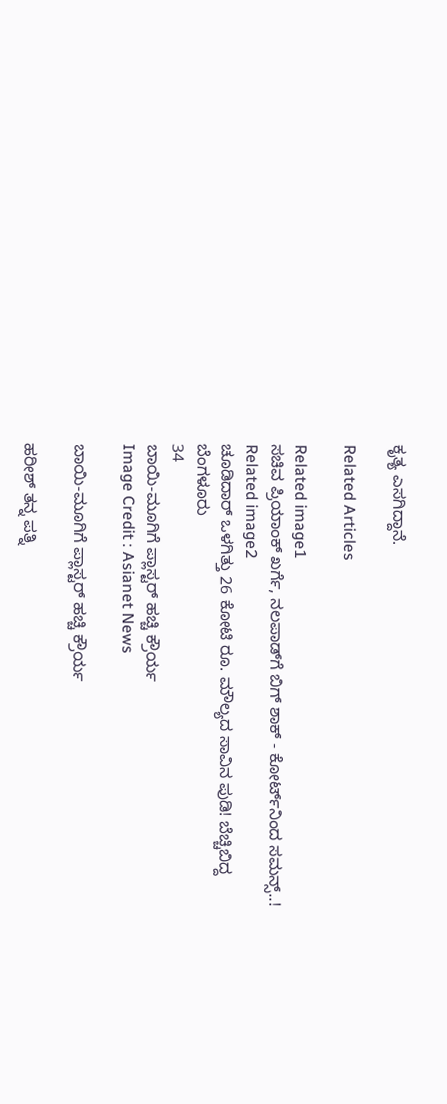ಕೃತ್ಯ ಎಸಗಿದ್ದಾನೆ.

Related Articles

Related image1
ಸಚಿವ ಪ್ರಿಯಾಂಕ್ ಖರ್ಗೆ, ನಲಪಾಡ್‌ಗೆ ಬಿಗ್ ಶಾಕ್ - ಕೋರ್ಟ್‌ನಿಂದ ಸಮನ್ಸ್..!
Related image2
ಚೂಡಿದಾರ್ ಒಳಗಿತ್ತು 26 ಕೋಟಿ ರೂ. ಮೌಲ್ಯದ ಸಾವಿನ ಪುಡಿ! ಬೆಚ್ಚಿಬಿದ್ದ ಬೆಂಗಳೂರು
34
ಬಾಯಿ-ಮೂಗಿಗೆ ಪ್ಲಾಸ್ಟರ್ ಹಚ್ಚಿ ಕ್ರೌರ್ಯ
Image Credit : Asianet News

ಬಾಯಿ-ಮೂಗಿಗೆ ಪ್ಲಾಸ್ಟರ್ ಹಚ್ಚಿ ಕ್ರೌರ್ಯ

ಹರೀಶ್ ತನ್ನ ಪತ್ನಿ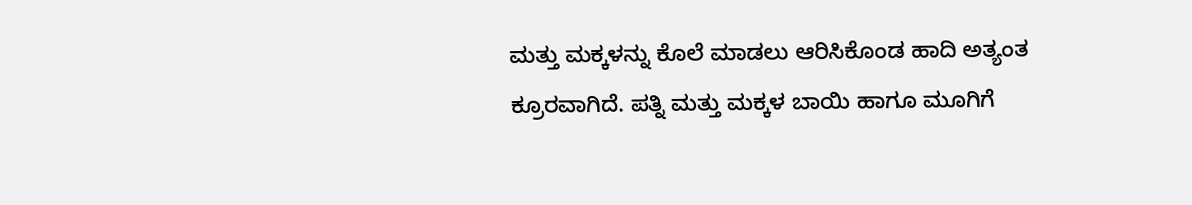ಮತ್ತು ಮಕ್ಕಳನ್ನು ಕೊಲೆ ಮಾಡಲು ಆರಿಸಿಕೊಂಡ ಹಾದಿ ಅತ್ಯಂತ ಕ್ರೂರವಾಗಿದೆ. ಪತ್ನಿ ಮತ್ತು ಮಕ್ಕಳ ಬಾಯಿ ಹಾಗೂ ಮೂಗಿಗೆ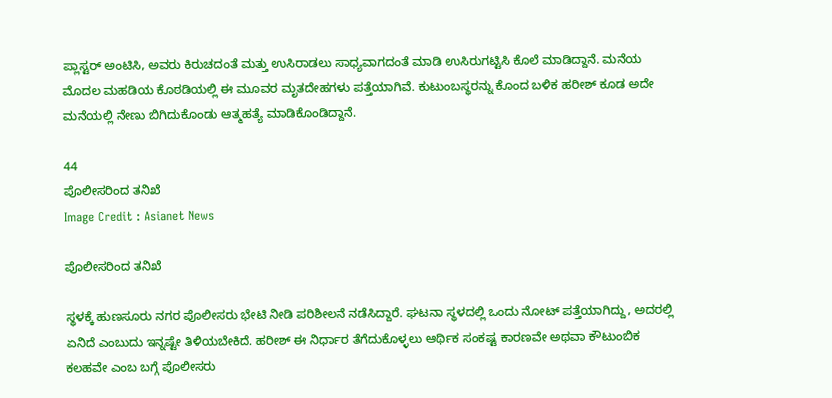ಪ್ಲಾಸ್ಟರ್ ಅಂಟಿಸಿ, ಅವರು ಕಿರುಚದಂತೆ ಮತ್ತು ಉಸಿರಾಡಲು ಸಾಧ್ಯವಾಗದಂತೆ ಮಾಡಿ ಉಸಿರುಗಟ್ಟಿಸಿ ಕೊಲೆ ಮಾಡಿದ್ದಾನೆ. ಮನೆಯ ಮೊದಲ ಮಹಡಿಯ ಕೊಠಡಿಯಲ್ಲಿ ಈ ಮೂವರ ಮೃತದೇಹಗಳು ಪತ್ತೆಯಾಗಿವೆ. ಕುಟುಂಬಸ್ಥರನ್ನು ಕೊಂದ ಬಳಿಕ ಹರೀಶ್ ಕೂಡ ಅದೇ ಮನೆಯಲ್ಲಿ ನೇಣು ಬಿಗಿದುಕೊಂಡು ಆತ್ಮಹತ್ಯೆ ಮಾಡಿಕೊಂಡಿದ್ದಾನೆ.

44
ಪೊಲೀಸರಿಂದ ತನಿಖೆ
Image Credit : Asianet News

ಪೊಲೀಸರಿಂದ ತನಿಖೆ

ಸ್ಥಳಕ್ಕೆ ಹುಣಸೂರು ನಗರ ಪೊಲೀಸರು ಭೇಟಿ ನೀಡಿ ಪರಿಶೀಲನೆ ನಡೆಸಿದ್ದಾರೆ. ಘಟನಾ ಸ್ಥಳದಲ್ಲಿ ಒಂದು ನೋಟ್ ಪತ್ತೆಯಾಗಿದ್ದು, ಅದರಲ್ಲಿ ಏನಿದೆ ಎಂಬುದು ಇನ್ನಷ್ಟೇ ತಿಳಿಯಬೇಕಿದೆ. ಹರೀಶ್ ಈ ನಿರ್ಧಾರ ತೆಗೆದುಕೊಳ್ಳಲು ಆರ್ಥಿಕ ಸಂಕಷ್ಟ ಕಾರಣವೇ ಅಥವಾ ಕೌಟುಂಬಿಕ ಕಲಹವೇ ಎಂಬ ಬಗ್ಗೆ ಪೊಲೀಸರು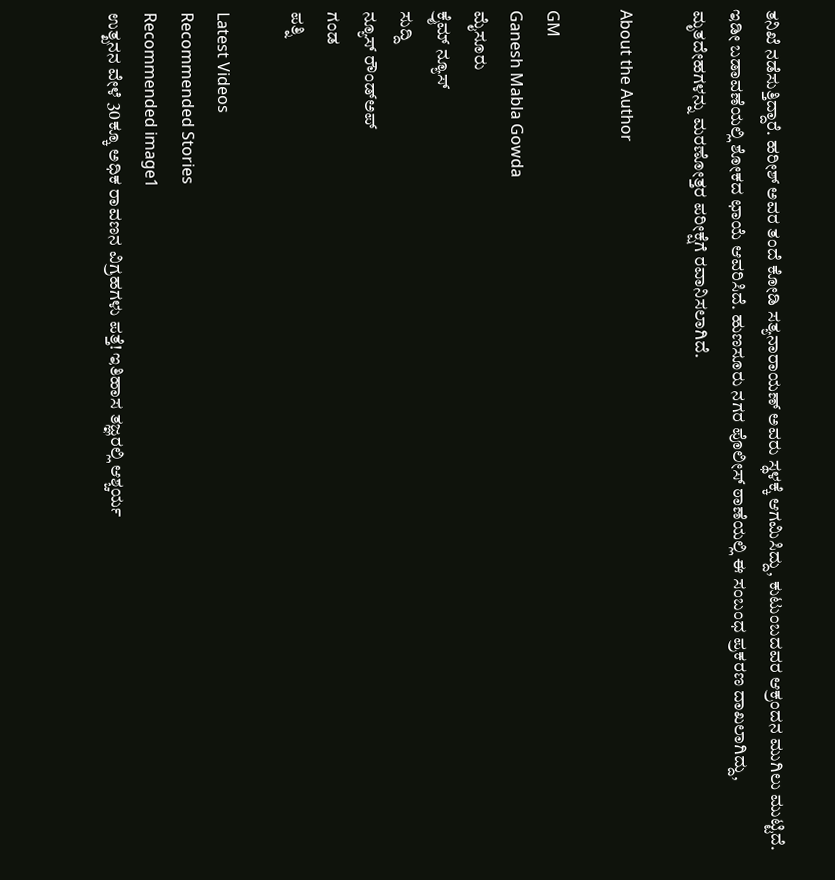ತನಿಖೆ ನಡೆಸುತ್ತಿದ್ದಾರೆ. ಹರೀಶ್ ಅವರ ತಂದೆ ಕೋಡಿ ಸತ್ಯನಾರಾಯಣ್ ಅವರು ಸ್ಥಳಕ್ಕೆ ಆಗಮಿಸಿದ್ದು, ಕುಟುಂಬದವರ ಆಕ್ರಂದನ ಮುಗಿಲು ಮುಟ್ಟಿದೆ. ಇಡೀ ಬಡಾವಣೆಯಲ್ಲಿ ಶೋಕದ ಛಾಯೆ ಆವರಿಸಿದೆ. ಹುಣಸೂರು ನಗರ ಪೊಲೀಸ್ ಠಾಣೆಯಲ್ಲಿ ಈ ಸಂಬಂಧ ಪ್ರಕರಣ ದಾಖಲಾಗಿದ್ದು, ಮೃತದೇಹಗಳನ್ನು ಮರಣೋತ್ತರ ಪರೀಕ್ಷೆಗೆ ರವಾನಿಸಲಾಗಿದೆ.

About the Author

GM
Ganesh Mabla Gowda
ಮೈಸೂರು
ಕ್ರೈಮ್ ನ್ಯೂಸ್
ಸುದ್ದಿ
ನ್ಯೂಸ್‌ ರೌಂಡ್‌ಅಪ್
ಗಂಡ
ಪತ್ನಿ

Latest Videos
Recommended Stories
Recommended image1
ಉತ್ಖನನ ವೇಳೆ 30ಕ್ಕೂ ಅಧಿಕ ರಾವಣನ ವಿಗ್ರಹಗಳು ಪತ್ತೆ! ಇತಿಹಾಸ ತಜ್ಞರಲ್ಲಿ ಆಶ್ಚರ್ಯ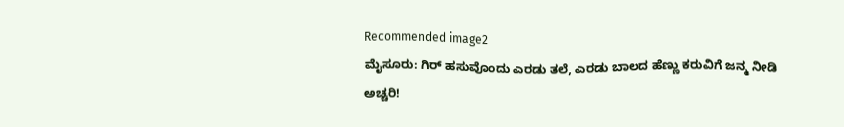Recommended image2
ಮೈಸೂರು: ಗಿರ್ ಹಸುವೊಂದು ಎರಡು ತಲೆ, ಎರಡು ಬಾಲದ ಹೆಣ್ಣು ಕರುವಿಗೆ ಜನ್ಮ ನೀಡಿ ಅಚ್ಚರಿ!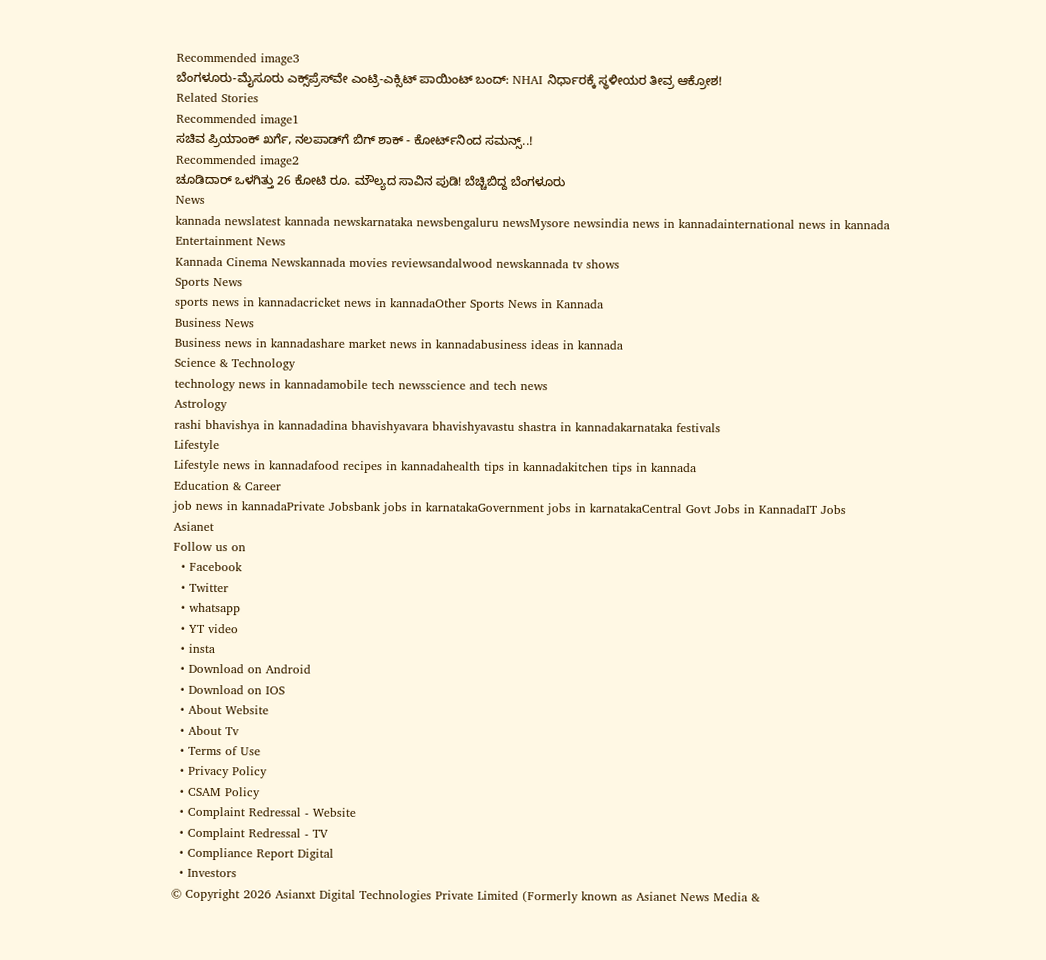Recommended image3
ಬೆಂಗಳೂರು-ಮೈಸೂರು ಎಕ್ಸ್‌ಪ್ರೆಸ್‌ವೇ ಎಂಟ್ರಿ-ಎಕ್ಸಿಟ್‌ ಪಾಯಿಂಟ್‌ ಬಂದ್: NHAI ನಿರ್ಧಾರಕ್ಕೆ ಸ್ಥಳೀಯರ ತೀವ್ರ ಆಕ್ರೋಶ!
Related Stories
Recommended image1
ಸಚಿವ ಪ್ರಿಯಾಂಕ್ ಖರ್ಗೆ, ನಲಪಾಡ್‌ಗೆ ಬಿಗ್ ಶಾಕ್ - ಕೋರ್ಟ್‌ನಿಂದ ಸಮನ್ಸ್..!
Recommended image2
ಚೂಡಿದಾರ್ ಒಳಗಿತ್ತು 26 ಕೋಟಿ ರೂ. ಮೌಲ್ಯದ ಸಾವಿನ ಪುಡಿ! ಬೆಚ್ಚಿಬಿದ್ದ ಬೆಂಗಳೂರು
News
kannada newslatest kannada newskarnataka newsbengaluru newsMysore newsindia news in kannadainternational news in kannada
Entertainment News
Kannada Cinema Newskannada movies reviewsandalwood newskannada tv shows
Sports News
sports news in kannadacricket news in kannadaOther Sports News in Kannada
Business News
Business news in kannadashare market news in kannadabusiness ideas in kannada
Science & Technology
technology news in kannadamobile tech newsscience and tech news
Astrology
rashi bhavishya in kannadadina bhavishyavara bhavishyavastu shastra in kannadakarnataka festivals
Lifestyle
Lifestyle news in kannadafood recipes in kannadahealth tips in kannadakitchen tips in kannada
Education & Career
job news in kannadaPrivate Jobsbank jobs in karnatakaGovernment jobs in karnatakaCentral Govt Jobs in KannadaIT Jobs
Asianet
Follow us on
  • Facebook
  • Twitter
  • whatsapp
  • YT video
  • insta
  • Download on Android
  • Download on IOS
  • About Website
  • About Tv
  • Terms of Use
  • Privacy Policy
  • CSAM Policy
  • Complaint Redressal - Website
  • Complaint Redressal - TV
  • Compliance Report Digital
  • Investors
© Copyright 2026 Asianxt Digital Technologies Private Limited (Formerly known as Asianet News Media &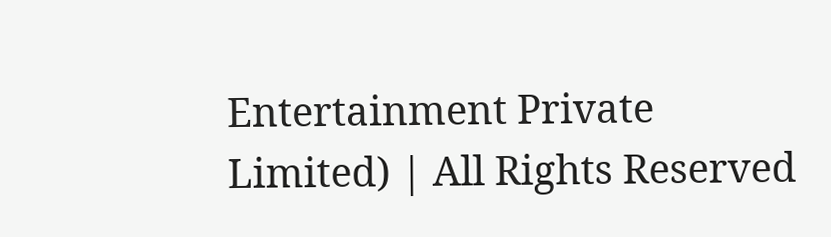Entertainment Private Limited) | All Rights Reserved